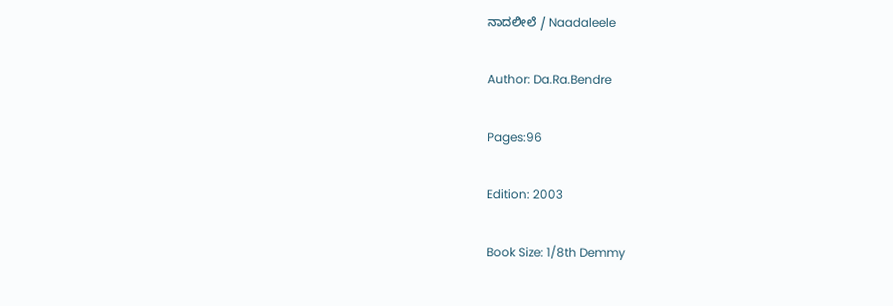ನಾದಲೀಲೆ / Naadaleele

Author: Da.Ra.Bendre

Pages:96

Edition: 2003

Book Size: 1/8th Demmy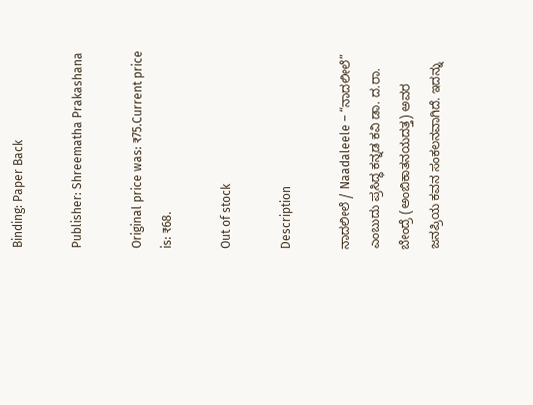Binding: Paper Back

Publisher: Shreematha Prakashana

Original price was: ₹75.Current price is: ₹68.

Out of stock

Description

ನಾದಲೀಲೆ / Naadaleele – “ನಾದಲೀಲೆ” ಎಂಬುದು ಪ್ರಸಿದ್ಧ ಕನ್ನಡ ಕವಿ ಡಾ. ದ.ರಾ. ಬೇಂದ್ರೆ (ಅಂಬಿಕಾತನಯದತ್ತ) ಅವರ ಜನಪ್ರಿಯ ಕವನ ಸಂಕಲನವಾಗಿದೆ. ಇದನ್ನು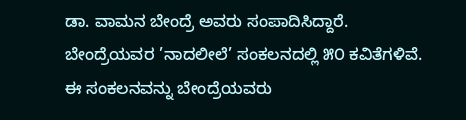ಡಾ. ವಾಮನ ಬೇಂದ್ರೆ ಅವರು ಸಂಪಾದಿಸಿದ್ದಾರೆ. ಬೇಂದ್ರೆಯವರ ’ನಾದಲೀಲೆ’ ಸಂಕಲನದಲ್ಲಿ ೫೦ ಕವಿತೆಗಳಿವೆ. ಈ ಸಂಕಲನವನ್ನು ಬೇಂದ್ರೆಯವರು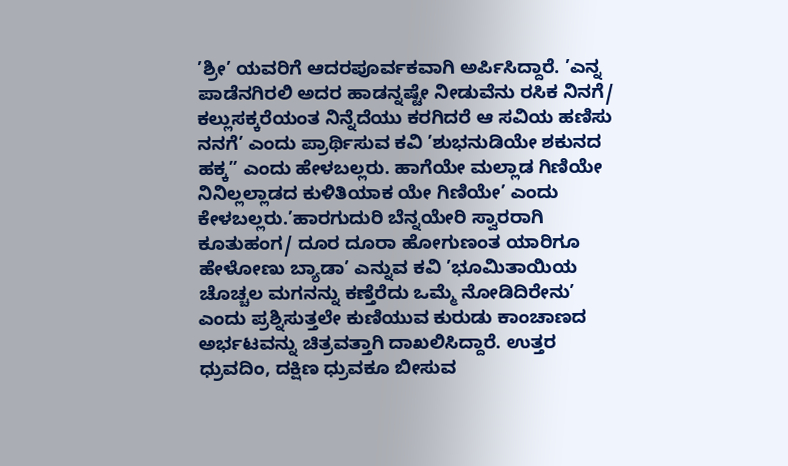’ಶ್ರೀ’ ಯವರಿಗೆ ಆದರಪೂರ್ವಕವಾಗಿ ಅರ್ಪಿಸಿದ್ದಾರೆ. ’ಎನ್ನ ಪಾಡೆನಗಿರಲಿ ಅದರ ಹಾಡನ್ನಷ್ಟೇ ನೀಡುವೆನು ರಸಿಕ ನಿನಗೆ/ ಕಲ್ಲುಸಕ್ಕರೆಯಂತ ನಿನ್ನೆದೆಯು ಕರಗಿದರೆ ಆ ಸವಿಯ ಹಣಿಸು ನನಗೆ’ ಎಂದು ಪ್ರಾರ್ಥಿಸುವ ಕವಿ ’ಶುಭನುಡಿಯೇ ಶಕುನದ ಹಕ್ಕ” ಎಂದು ಹೇಳಬಲ್ಲರು. ಹಾಗೆಯೇ ಮಲ್ಲಾಡ ಗಿಣಿಯೇ ನಿನಿಲ್ಲಲ್ಲಾಡದ ಕುಳಿತಿಯಾಕ ಯೇ ಗಿಣಿಯೇ’ ಎಂದು ಕೇಳಬಲ್ಲರು.’ಹಾರಗುದುರಿ ಬೆನ್ನಯೇರಿ ಸ್ವಾರರಾಗಿ ಕೂತುಹಂಗ/ ದೂರ ದೂರಾ ಹೋಗುಣಂತ ಯಾರಿಗೂ ಹೇಳೋಣು ಬ್ಯಾಡಾ’ ಎನ್ನುವ ಕವಿ ’ಭೂಮಿತಾಯಿಯ ಚೊಚ್ಚಲ ಮಗನನ್ನು ಕಣ್ತೆರೆದು ಒಮ್ಮೆ ನೋಡಿದಿರೇನು’ ಎಂದು ಪ್ರಶ್ನಿಸುತ್ತಲೇ ಕುಣಿಯುವ ಕುರುಡು ಕಾಂಚಾಣದ ಅರ್ಭಟವನ್ನು ಚಿತ್ರವತ್ತಾಗಿ ದಾಖಲಿಸಿದ್ದಾರೆ. ಉತ್ತರ ಧ್ರುವದಿಂ, ದಕ್ಷಿಣ ಧ್ರುವಕೂ ಬೀಸುವ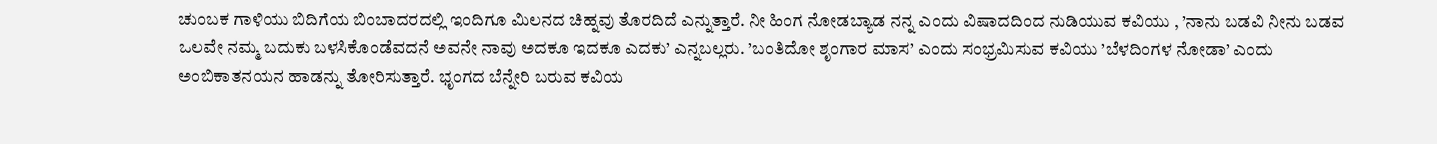ಚುಂಬಕ ಗಾಳಿಯು ಬಿದಿಗೆಯ ಬಿಂಬಾದರದಲ್ಲಿ ಇಂದಿಗೂ ಮಿಲನದ ಚಿಹ್ನವು ತೊರದಿದೆ ಎನ್ನುತ್ತಾರೆ. ನೀ ಹಿಂಗ ನೋಡಬ್ಯಾಡ ನನ್ನ ಎಂದು ವಿಷಾದದಿಂದ ನುಡಿಯುವ ಕವಿಯು , ’ನಾನು ಬಡವಿ ನೀನು ಬಡವ ಒಲವೇ ನಮ್ಮ ಬದುಕು ಬಳಸಿಕೊಂಡೆವದನೆ ಅವನೇ ನಾವು ಅದಕೂ ಇದಕೂ ಎದಕು’ ಎನ್ನಬಲ್ಲರು. ’ಬಂತಿದೋ ಶೃಂಗಾರ ಮಾಸ’ ಎಂದು ಸಂಭ್ರಮಿಸುವ ಕವಿಯು ’ಬೆಳದಿಂಗಳ ನೋಡಾ’ ಎಂದು ಅಂಬಿಕಾತನಯನ ಹಾಡನ್ನು ತೋರಿಸುತ್ತಾರೆ. ಭೃಂಗದ ಬೆನ್ನೇರಿ ಬರುವ ಕವಿಯ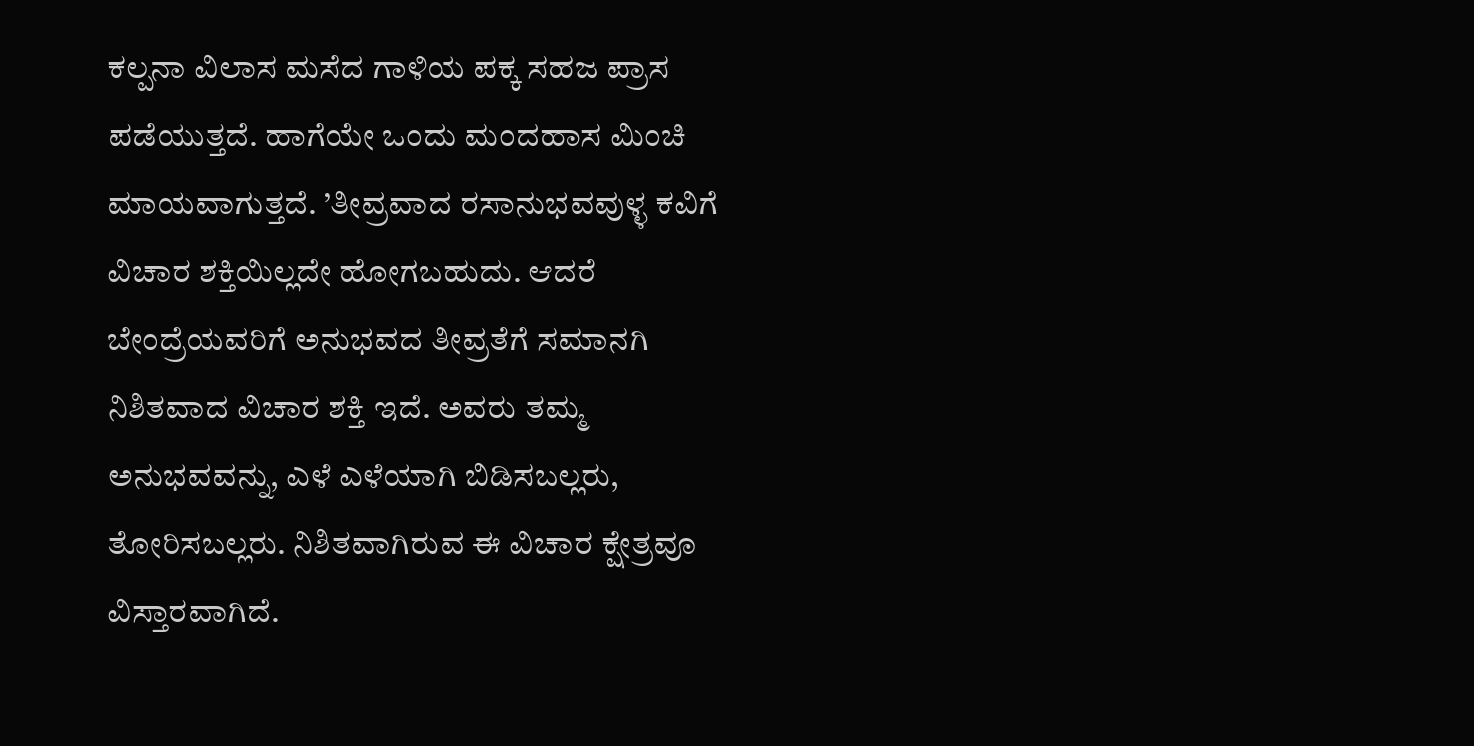ಕಲ್ಪನಾ ವಿಲಾಸ ಮಸೆದ ಗಾಳಿಯ ಪಕ್ಕ ಸಹಜ ಪ್ರಾಸ ಪಡೆಯುತ್ತದೆ. ಹಾಗೆಯೇ ಒಂದು ಮಂದಹಾಸ ಮಿಂಚಿ ಮಾಯವಾಗುತ್ತದೆ. ’ತೀವ್ರವಾದ ರಸಾನುಭವವುಳ್ಳ ಕವಿಗೆ ವಿಚಾರ ಶಕ್ತಿಯಿಲ್ಲದೇ ಹೋಗಬಹುದು. ಆದರೆ ಬೇಂದ್ರೆಯವರಿಗೆ ಅನುಭವದ ತೀವ್ರತೆಗೆ ಸಮಾನಗಿ ನಿಶಿತವಾದ ವಿಚಾರ ಶಕ್ತಿ ಇದೆ. ಅವರು ತಮ್ಮ ಅನುಭವವನ್ನು, ಎಳೆ ಎಳೆಯಾಗಿ ಬಿಡಿಸಬಲ್ಲರು, ತೋರಿಸಬಲ್ಲರು. ನಿಶಿತವಾಗಿರುವ ಈ ವಿಚಾರ ಕ್ಷೇತ್ರವೂ ವಿಸ್ತಾರವಾಗಿದೆ.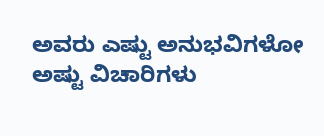ಅವರು ಎಷ್ಟು ಅನುಭವಿಗಳೋ ಅಷ್ಟು ವಿಚಾರಿಗಳು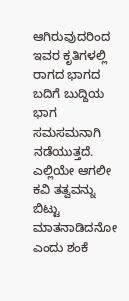ಆಗಿರುವುದರಿಂದ ಇವರ ಕೃತಿಗಳಲ್ಲಿ ರಾಗದ ಭಾಗದ ಬದಿಗೆ ಬುದ್ದಿಯ ಭಾಗ ಸಮಸಮನಾಗಿ ನಡೆಯುತ್ತದೆ. ಎಲ್ಲಿಯೇ ಆಗಲೀ ಕವಿ ತತ್ವವನ್ನು ಬಿಟ್ಟು ಮಾತನಾಡಿದನೋ ಎಂದು ಶಂಕೆ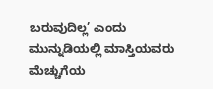ಬರುವುದಿಲ್ಲ’ ಎಂದು ಮುನ್ನುಡಿಯಲ್ಲಿ ಮಾಸ್ತಿಯವರು ಮೆಚ್ಚುಗೆಯ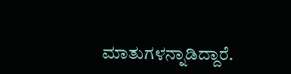ಮಾತುಗಳನ್ನಾಡಿದ್ದಾರೆ.